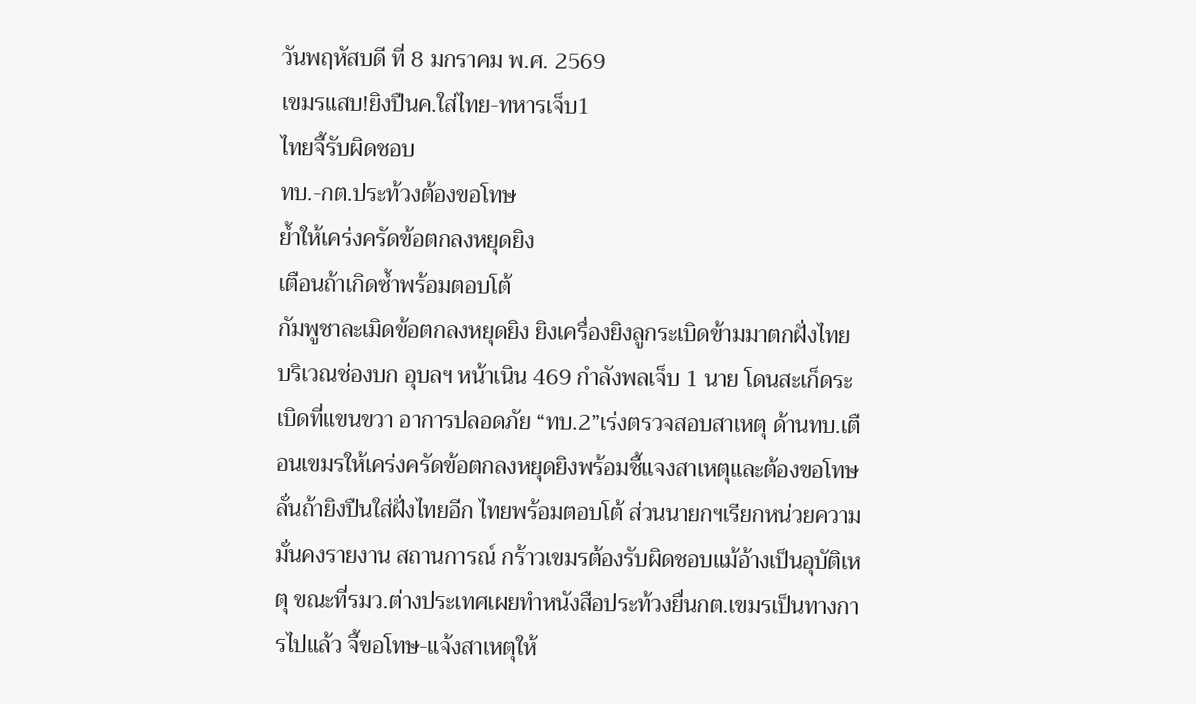วันพฤหัสบดี ที่ 8 มกราคม พ.ศ. 2569
เขมรแสบ!ยิงปืนค.ใส่ไทย-ทหารเจ็บ1
ไทยจี้รับผิดชอบ
ทบ.-กต.ประท้วงต้องขอโทษ
ย้ำให้เคร่งครัดข้อตกลงหยุดยิง
เตือนถ้าเกิดซ้ำพร้อมตอบโต้
กัมพูชาละเมิดข้อตกลงหยุดยิง ยิงเครื่องยิงลูกระเบิดข้ามมาตกฝั่งไทย บริเวณช่องบก อุบลฯ หน้าเนิน 469 กำลังพลเจ็บ 1 นาย โดนสะเก็ดระเบิดที่แขนขวา อาการปลอดภัย “ทบ.2”เร่งตรวจสอบสาเหตุ ด้านทบ.เตือนเขมรให้เคร่งครัดข้อตกลงหยุดยิงพร้อมชี้แจงสาเหตุและต้องขอโทษ ลั่นถ้ายิงปืนใส่ฝั่งไทยอีก ไทยพร้อมตอบโต้ ส่วนนายกฯเรียกหน่วยความมั่นคงรายงาน สถานการณ์ กร้าวเขมรต้องรับผิดชอบแม้อ้างเป็นอุบัติเหตุ ขณะที่รมว.ต่างประเทศเผยทำหนังสือประท้วงยื่นกต.เขมรเป็นทางการไปแล้ว จี้ขอโทษ-แจ้งสาเหตุให้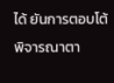ได้ ยันการตอบโต้พิจารณาตา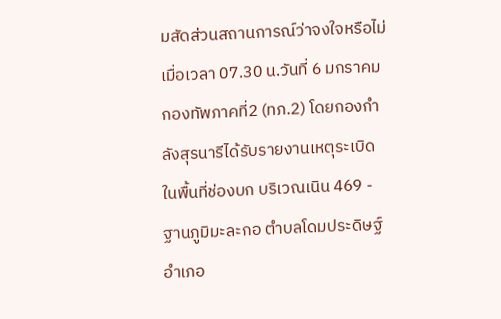มสัดส่วนสถานการณ์ว่าจงใจหรือไม่
เมื่อเวลา 07.30 น.วันที่ 6 มกราคม กองทัพภาคที่2 (ทภ.2) โดยกองกำลังสุรนารีได้รับรายงานเหตุระเบิดในพื้นที่ช่องบก บริเวณเนิน 469 - ฐานภูมิมะละกอ ตำบลโดมประดิษฐ์ อำเภอ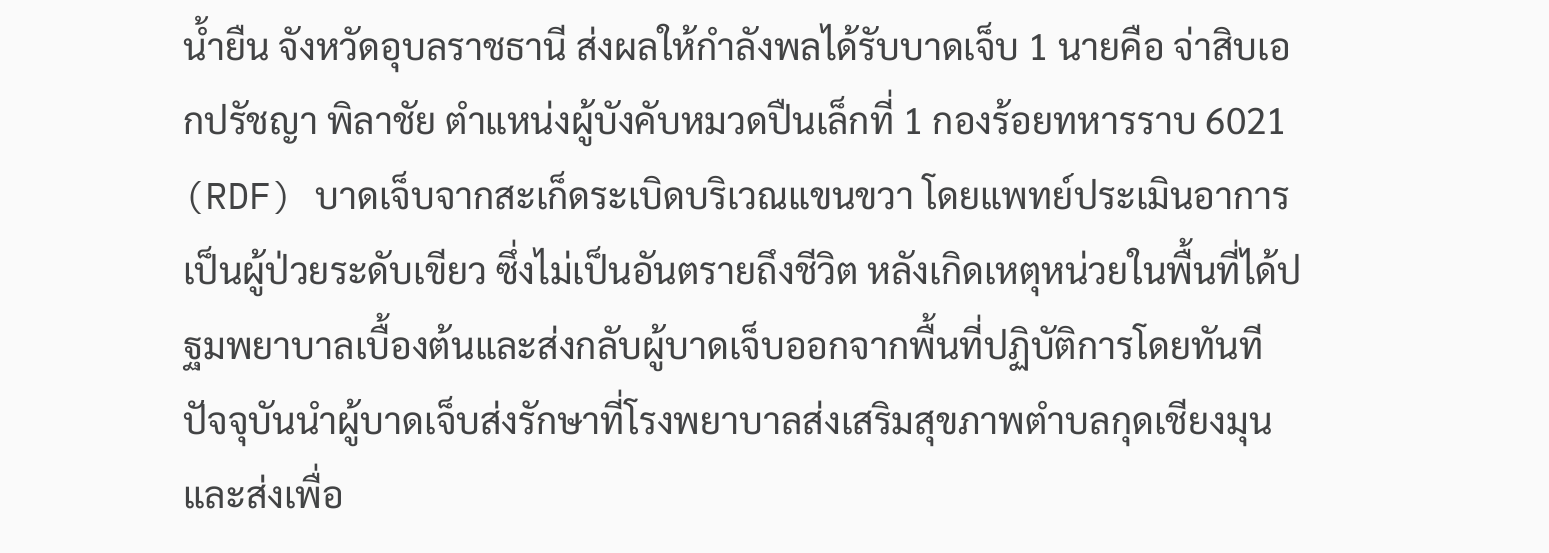น้ำยืน จังหวัดอุบลราชธานี ส่งผลให้กำลังพลได้รับบาดเจ็บ 1 นายคือ จ่าสิบเอกปรัชญา พิลาชัย ตำแหน่งผู้บังคับหมวดปืนเล็กที่ 1 กองร้อยทหารราบ 6021 (RDF) บาดเจ็บจากสะเก็ดระเบิดบริเวณแขนขวา โดยแพทย์ประเมินอาการเป็นผู้ป่วยระดับเขียว ซึ่งไม่เป็นอันตรายถึงชีวิต หลังเกิดเหตุหน่วยในพื้นที่ได้ปฐมพยาบาลเบื้องต้นและส่งกลับผู้บาดเจ็บออกจากพื้นที่ปฏิบัติการโดยทันที ปัจจุบันนำผู้บาดเจ็บส่งรักษาที่โรงพยาบาลส่งเสริมสุขภาพตำบลกุดเชียงมุน และส่งเพื่อ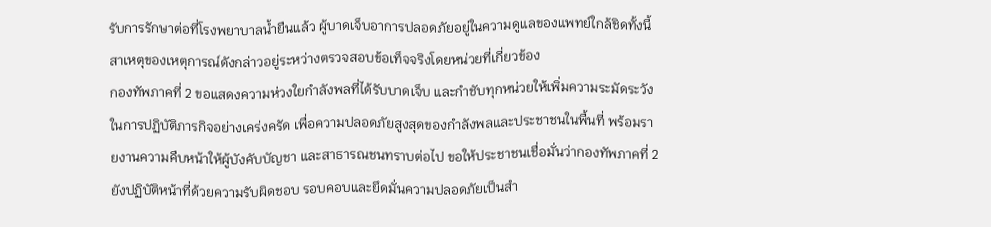รับการรักษาต่อที่โรงพยาบาลน้ำยืนแล้ว ผู้บาดเจ็บอาการปลอดภัยอยู่ในความดูแลของแพทย์ใกล้ชิดทั้งนี้ สาเหตุของเหตุการณ์ดังกล่าวอยู่ระหว่างตรวจสอบข้อเท็จจริงโดยหน่วยที่เกี่ยวข้อง
กองทัพภาคที่ 2 ขอแสดงความห่วงใยกำลังพลที่ได้รับบาดเจ็บ และกำชับทุกหน่วยให้เพิ่มความระมัดระวังในการปฏิบัติภารกิจอย่างเคร่งครัด เพื่อความปลอดภัยสูงสุดของกำลังพลและประชาชนในพื้นที่ พร้อมรายงานความคืบหน้าให้ผู้บังคับบัญชา และสาธารณชนทราบต่อไป ขอให้ประชาชนเชื่อมั่นว่ากองทัพภาคที่ 2 ยังปฏิบัติหน้าที่ด้วยความรับผิดชอบ รอบคอบและยึดมั่นความปลอดภัยเป็นสำ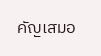คัญเสมอ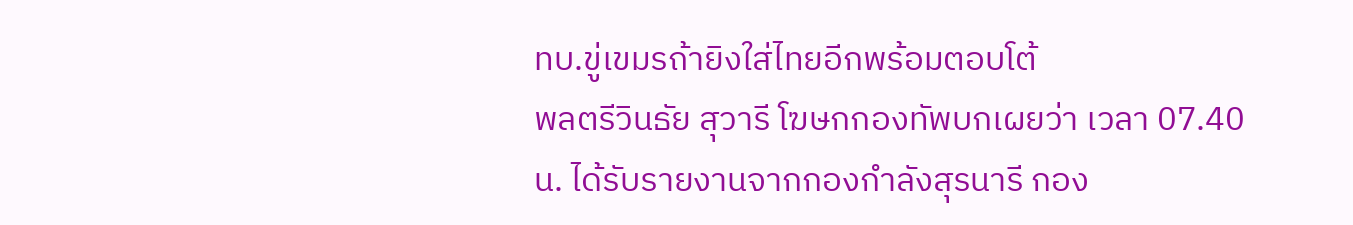ทบ.ขู่เขมรถ้ายิงใส่ไทยอีกพร้อมตอบโต้
พลตรีวินธัย สุวารี โฆษกกองทัพบกเผยว่า เวลา 07.40น. ได้รับรายงานจากกองกำลังสุรนารี กอง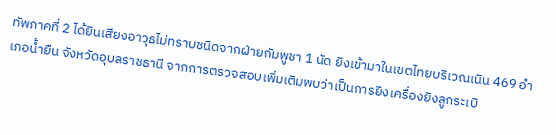ทัพภาคที่ 2 ได้ยินเสียงอาวุธไม่ทราบชนิดจากฝ่ายกัมพูชา 1 นัด ยิงเข้ามาในเขตไทยบริเวณเนิน 469 อำเภอน้ำยืน จังหวัดอุบลราชธานี จากการตรวจสอบเพิ่มเติมพบว่าเป็นการยิงเครื่องยิงลูกระเบิ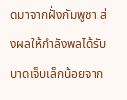ดมาจากฝั่งกัมพูชา ส่งผลให้กำลังพลได้รับบาดเจ็บเล็กน้อยจาก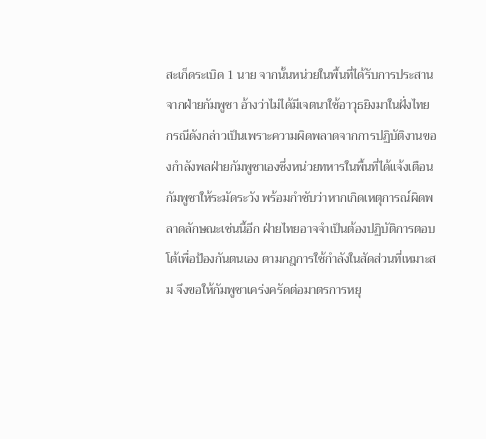สะเก็ดระเบิด 1 นาย จากนั้นหน่วยในพื้นที่ได้รับการประสานจากฝ่ายกัมพูชา อ้างว่าไม่ได้มีเจตนาใช้อาวุธยิงมาในฝั่งไทย กรณีดังกล่าวเป็นเพราะความผิดพลาดจากการปฏิบัติงานของกำลังพลฝ่ายกัมพูชาเองซึ่งหน่วยทหารในพื้นที่ได้แจ้งเตือนกัมพูชาให้ระมัดระวัง พร้อมกำชับว่าหากเกิดเหตุการณ์ผิดพลาดลักษณะเช่นนี้อีก ฝ่ายไทยอาจจำเป็นต้องปฏิบัติการตอบโต้เพื่อป้องกันตนเอง ตามกฎการใช้กำลังในสัดส่วนที่เหมาะสม จึงขอให้กัมพูชาเคร่งครัดต่อมาตรการหยุ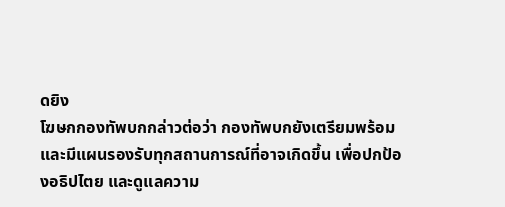ดยิง
โฆษกกองทัพบกกล่าวต่อว่า กองทัพบกยังเตรียมพร้อม และมีแผนรองรับทุกสถานการณ์ที่อาจเกิดขึ้น เพื่อปกป้องอธิปไตย และดูแลความ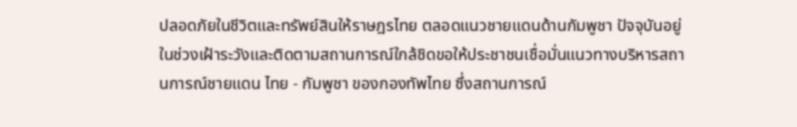ปลอดภัยในชีวิตและทรัพย์สินให้ราษฎรไทย ตลอดแนวชายแดนด้านกัมพูชา ปัจจุบันอยู่ในช่วงเฝ้าระวังและติดตามสถานการณ์ใกล้ชิดขอให้ประชาชนเชื่อมั่นแนวทางบริหารสถานการณ์ชายแดน ไทย - กัมพูชา ของกองทัพไทย ซึ่งสถานการณ์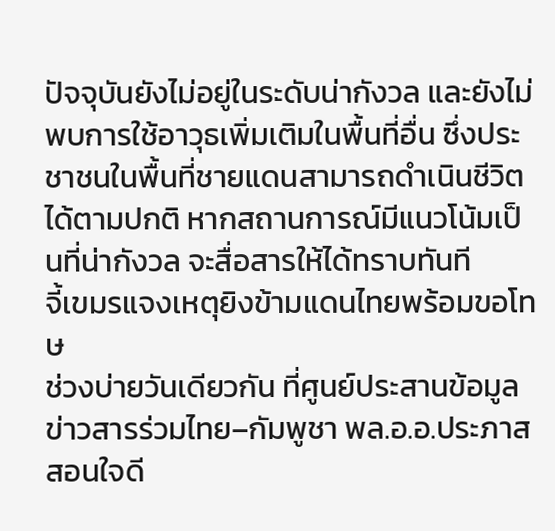ปัจจุบันยังไม่อยู่ในระดับน่ากังวล และยังไม่พบการใช้อาวุธเพิ่มเติมในพื้นที่อื่น ซึ่งประชาชนในพื้นที่ชายแดนสามารถดำเนินชีวิตได้ตามปกติ หากสถานการณ์มีแนวโน้มเป็นที่น่ากังวล จะสื่อสารให้ได้ทราบทันที
จี้เขมรแจงเหตุยิงข้ามแดนไทยพร้อมขอโทษ
ช่วงบ่ายวันเดียวกัน ที่ศูนย์ประสานข้อมูลข่าวสารร่วมไทย–กัมพูชา พล.อ.อ.ประภาส สอนใจดี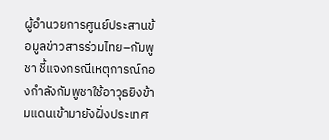ผู้อำนวยการศูนย์ประสานข้อมูลข่าวสารร่วมไทย–กัมพูชา ชี้แจงกรณีเหตุการณ์กองกำลังกัมพูชาใช้อาวุธยิงข้ามแดนเข้ามายังฝั่งประเทศ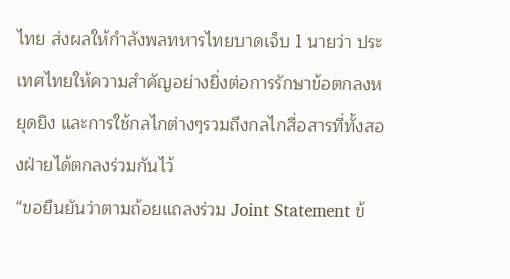ไทย ส่งผลให้กำลังพลทหารไทยบาดเจ็บ 1 นายว่า ประเทศไทยให้ความสำคัญอย่างยิ่งต่อการรักษาข้อตกลงหยุดยิง และการใช้กลไกต่างๆรวมถึงกลไกสื่อสารที่ทั้งสองฝ่ายได้ตกลงร่วมกันไว้
“ขอยืนยันว่าตามถ้อยแถลงร่วม Joint Statement ข้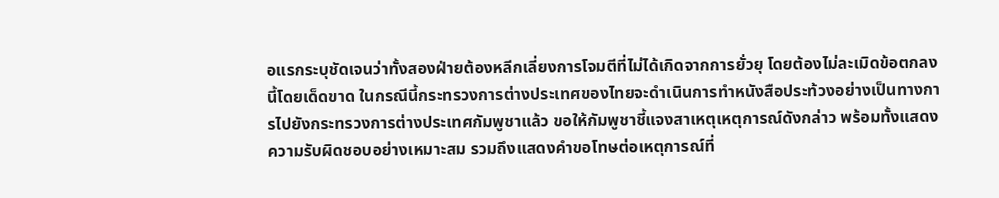อแรกระบุชัดเจนว่าทั้งสองฝ่ายต้องหลีกเลี่ยงการโจมตีที่ไม่ได้เกิดจากการยั่วยุ โดยต้องไม่ละเมิดข้อตกลงนี้โดยเด็ดขาด ในกรณีนี้กระทรวงการต่างประเทศของไทยจะดำเนินการทำหนังสือประท้วงอย่างเป็นทางการไปยังกระทรวงการต่างประเทศกัมพูชาแล้ว ขอให้กัมพูชาชี้แจงสาเหตุเหตุการณ์ดังกล่าว พร้อมทั้งแสดงความรับผิดชอบอย่างเหมาะสม รวมถึงแสดงคำขอโทษต่อเหตุการณ์ที่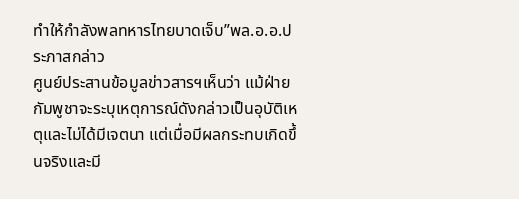ทำให้กำลังพลทหารไทยบาดเจ็บ”พล.อ.อ.ประภาสกล่าว
ศูนย์ประสานข้อมูลข่าวสารฯเห็นว่า แม้ฝ่ายกัมพูชาจะระบุเหตุการณ์ดังกล่าวเป็นอุบัติเหตุและไม่ได้มีเจตนา แต่เมื่อมีผลกระทบเกิดขึ้นจริงและมี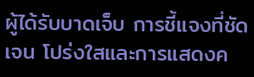ผู้ได้รับบาดเจ็บ การชี้แจงที่ชัดเจน โปร่งใสและการแสดงค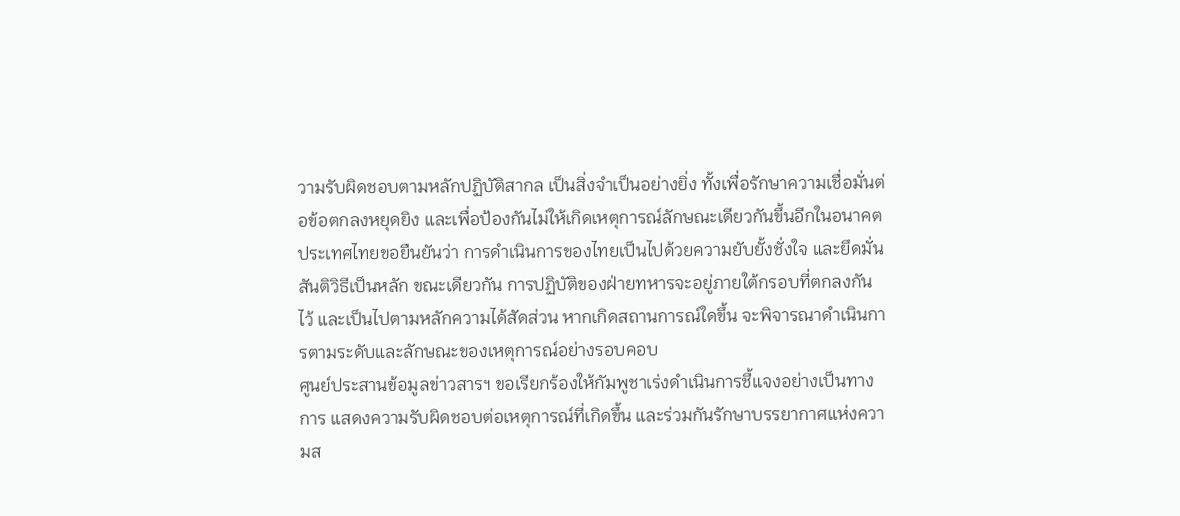วามรับผิดชอบตามหลักปฏิบัติสากล เป็นสิ่งจำเป็นอย่างยิ่ง ทั้งเพื่อรักษาความเชื่อมั่นต่อข้อตกลงหยุดยิง และเพื่อป้องกันไม่ให้เกิดเหตุการณ์ลักษณะเดียวกันขึ้นอีกในอนาคตประเทศไทยขอยืนยันว่า การดำเนินการของไทยเป็นไปด้วยความยับยั้งชั่งใจ และยึดมั่นสันติวิธีเป็นหลัก ขณะเดียวกัน การปฏิบัติของฝ่ายทหารจะอยู่ภายใต้กรอบที่ตกลงกันไว้ และเป็นไปตามหลักความได้สัดส่วน หากเกิดสถานการณ์ใดขึ้น จะพิจารณาดำเนินการตามระดับและลักษณะของเหตุการณ์อย่างรอบคอบ
ศูนย์ประสานข้อมูลข่าวสารฯ ขอเรียกร้องให้กัมพูชาเร่งดำเนินการชี้แจงอย่างเป็นทางการ แสดงความรับผิดชอบต่อเหตุการณ์ที่เกิดขึ้น และร่วมกันรักษาบรรยากาศแห่งความส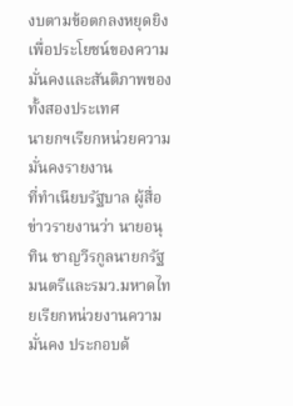งบตามข้อตกลงหยุดยิง เพื่อประโยชน์ของความมั่นคงและสันติภาพของทั้งสองประเทศ
นายกฯเรียกหน่วยความมั่นคงรายงาน
ที่ทำเนียบรัฐบาล ผู้สื่อข่าวรายงานว่า นายอนุทิน ชาญวีรกูลนายกรัฐมนตรีและรมว.มหาดไทยเรียกหน่วยงานความมั่นคง ประกอบด้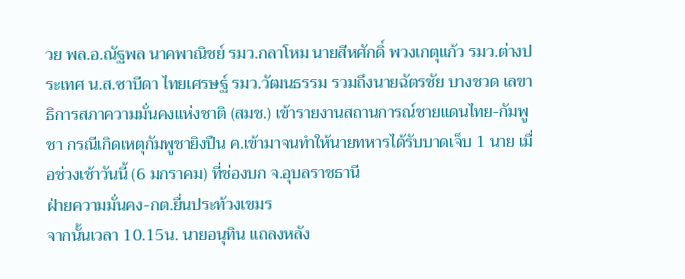วย พล.อ.ณัฐพล นาคพาณิชย์ รมว.กลาโหม นายสีหศักดิ์ พวงเกตุแก้ว รมว.ต่างประเทศ น.ส.ซาบีดา ไทยเศรษฐ์ รมว.วัฒนธรรม รวมถึงนายฉัตรชัย บางชวด เลขาธิการสภาความมั่นคงแห่งชาติ (สมช.) เข้ารายงานสถานการณ์ชายแดนไทย-กัมพูชา กรณีเกิดเหตุกัมพูชายิงปืน ค.เข้ามาจนทำให้นายทหารได้รับบาดเจ็บ 1 นาย เมื่อช่วงเช้าวันนี้ (6 มกราคม) ที่ช่องบก จ.อุบลราชธานี
ฝ่ายความมั่นคง-กต.ยื่นประท้วงเขมร
จากนั้นเวลา 10.15น. นายอนุทิน แถลงหลัง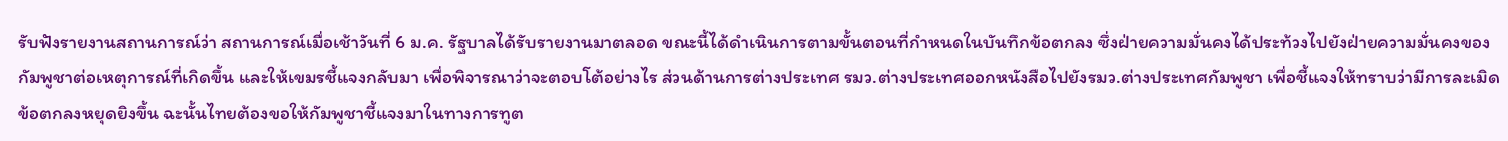รับฟังรายงานสถานการณ์ว่า สถานการณ์เมื่อเช้าวันที่ 6 ม.ค. รัฐบาลได้รับรายงานมาตลอด ขณะนี้ได้ดำเนินการตามขั้นตอนที่กำหนดในบันทึกข้อตกลง ซึ่งฝ่ายความมั่นคงได้ประท้วงไปยังฝ่ายความมั่นคงของกัมพูชาต่อเหตุการณ์ที่เกิดขึ้น และให้เขมรชี้แจงกลับมา เพื่อพิจารณาว่าจะตอบโต้อย่างไร ส่วนด้านการต่างประเทศ รมว.ต่างประเทศออกหนังสือไปยังรมว.ต่างประเทศกัมพูชา เพื่อชี้แจงให้ทราบว่ามีการละเมิดข้อตกลงหยุดยิงขึ้น ฉะนั้นไทยต้องขอให้กัมพูชาชี้แจงมาในทางการทูต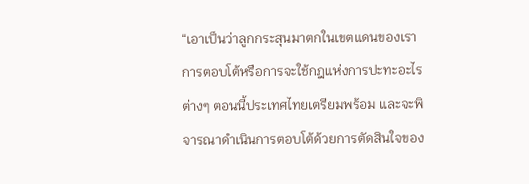“เอาเป็นว่าลูกกระสุนมาตกในเขตแดนของเรา การตอบโต้หรือการจะใช้กฎแห่งการปะทะอะไรต่างๆ ตอนนี้ประเทศไทยเตรียมพร้อม และจะพิจารณาดำเนินการตอบโต้ด้วยการตัดสินใจของ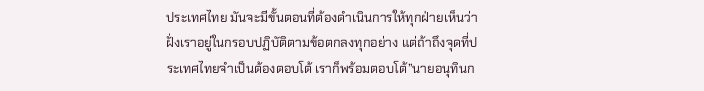ประเทศไทย มันจะมีขั้นตอนที่ต้องดำเนินการให้ทุกฝ่ายเห็นว่าฝั่งเราอยู่ในกรอบปฏิบัติตามข้อตกลงทุกอย่าง แต่ถ้าถึงจุดที่ประเทศไทยจำเป็นต้องตอบโต้ เราก็พร้อมตอบโต้”นายอนุทินก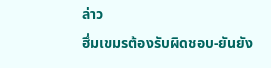ล่าว
ฮึ่มเขมรต้องรับผิดชอบ-ยันยัง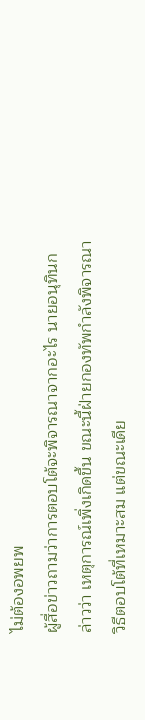ไม่ต้องอพยพ
ผู้สื่อข่าวถามว่าการตอบโต้จะพิจารณาจากอะไร นายอนุทินกล่าวว่า เหตุการณ์เพิ่งเกิดขึ้น ขณะนี้ฝ่ายกองทัพกำลังพิจารณาวิธีตอบโต้ที่เหมาะสม แต่ขณะเดีย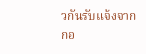วกันรับแจ้งจากกอ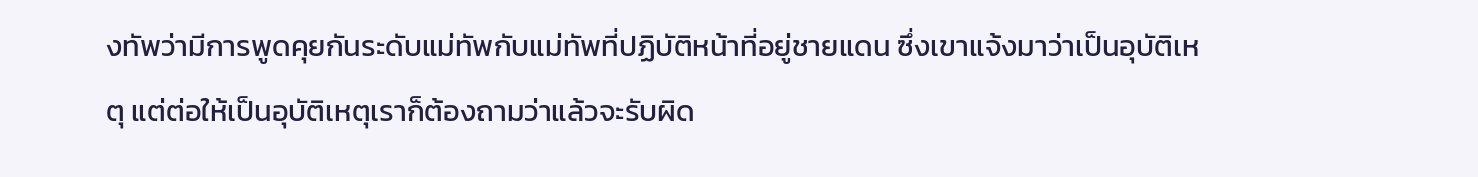งทัพว่ามีการพูดคุยกันระดับแม่ทัพกับแม่ทัพที่ปฏิบัติหน้าที่อยู่ชายแดน ซึ่งเขาแจ้งมาว่าเป็นอุบัติเหตุ แต่ต่อให้เป็นอุบัติเหตุเราก็ต้องถามว่าแล้วจะรับผิด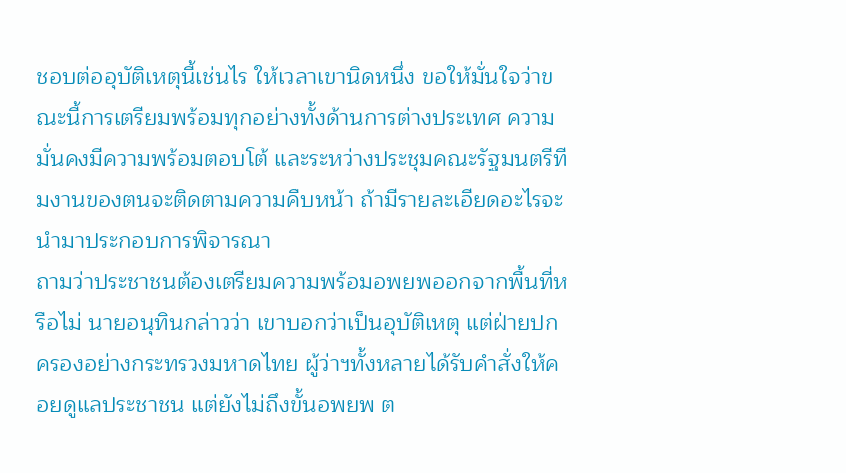ชอบต่ออุบัติเหตุนี้เช่นไร ให้เวลาเขานิดหนึ่ง ขอให้มั่นใจว่าขณะนี้การเตรียมพร้อมทุกอย่างทั้งด้านการต่างประเทศ ความมั่นคงมีความพร้อมตอบโต้ และระหว่างประชุมคณะรัฐมนตรีทีมงานของตนจะติดตามความคืบหน้า ถ้ามีรายละเอียดอะไรจะนำมาประกอบการพิจารณา
ถามว่าประชาชนต้องเตรียมความพร้อมอพยพออกจากพื้นที่หรือไม่ นายอนุทินกล่าวว่า เขาบอกว่าเป็นอุบัติเหตุ แต่ฝ่ายปกครองอย่างกระทรวงมหาดไทย ผู้ว่าฯทั้งหลายได้รับคำสั่งให้คอยดูแลประชาชน แต่ยังไม่ถึงขั้นอพยพ ต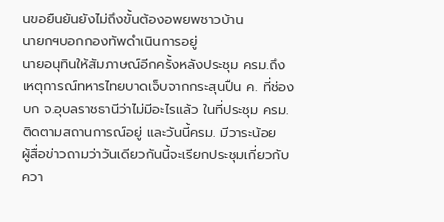นขอยืนยันยังไม่ถึงขั้นต้องอพยพชาวบ้าน
นายกฯบอกกองทัพดำเนินการอยู่
นายอนุทินให้สัมภาษณ์อีกครั้งหลังประชุม ครม.ถึงเหตุการณ์ทหารไทยบาดเจ็บจากกระสุนปืน ค. ที่ช่องบก จ.อุบลราชธานีว่าไม่มีอะไรแล้ว ในที่ประชุม ครม.ติดตามสถานการณ์อยู่ และวันนี้ครม. มีวาระน้อย
ผู้สื่อข่าวถามว่าวันเดียวกันนี้จะเรียกประชุมเกี่ยวกับควา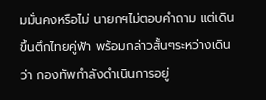มมั่นคงหรือไม่ นายกฯไม่ตอบคำถาม แต่เดินขึ้นตึกไทยคู่ฟ้า พร้อมกล่าวสั้นๆระหว่างเดินว่า กองทัพกำลังดำเนินการอยู่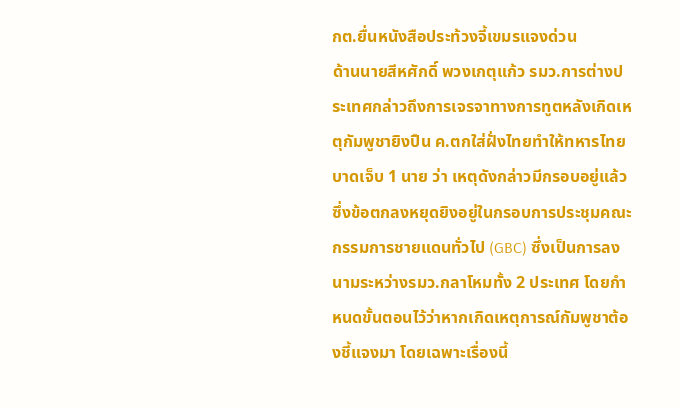กต.ยื่นหนังสือประท้วงจี้เขมรแจงด่วน
ด้านนายสีหศักดิ์ พวงเกตุแก้ว รมว.การต่างประเทศกล่าวถึงการเจรจาทางการทูตหลังเกิดเหตุกัมพูชายิงปืน ค.ตกใส่ฝั่งไทยทำให้ทหารไทยบาดเจ็บ 1 นาย ว่า เหตุดังกล่าวมีกรอบอยู่แล้ว ซึ่งข้อตกลงหยุดยิงอยู่ในกรอบการประชุมคณะกรรมการชายแดนทั่วไป (GBC) ซึ่งเป็นการลงนามระหว่างรมว.กลาโหมทั้ง 2 ประเทศ โดยกำหนดขั้นตอนไว้ว่าหากเกิดเหตุการณ์กัมพูชาต้องชี้แจงมา โดยเฉพาะเรื่องนี้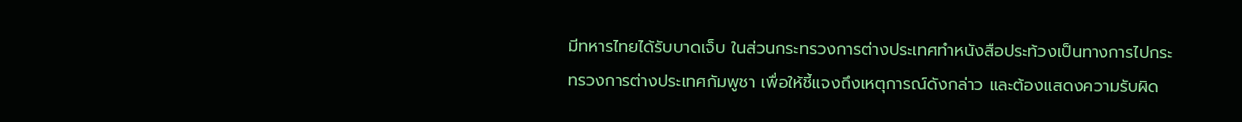มีทหารไทยได้รับบาดเจ็บ ในส่วนกระทรวงการต่างประเทศทำหนังสือประท้วงเป็นทางการไปกระทรวงการต่างประเทศกัมพูชา เพื่อให้ชี้แจงถึงเหตุการณ์ดังกล่าว และต้องแสดงความรับผิด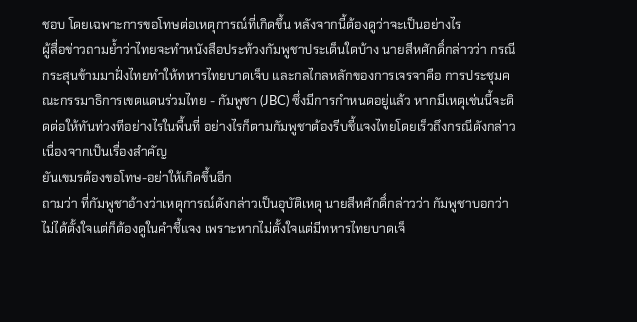ชอบ โดยเฉพาะการขอโทษต่อเหตุการณ์ที่เกิดขึ้น หลังจากนี้ต้องดูว่าจะเป็นอย่างไร
ผู้สื่อข่าวถามย้ำว่าไทยจะทำหนังสือประท้วงกัมพูชาประเด็นใดบ้าง นายสีหศักดิ์กล่าวว่า กรณีกระสุนข้ามมาฝั่งไทยทำให้ทหารไทยบาดเจ็บ และกลไกลหลักของการเจรจาคือ การประชุมคณะกรรมาธิการเขตแดนร่วมไทย - กัมพูชา (JBC) ซึ่งมีการกำหนดอยู่แล้ว หากมีเหตุเช่นนี้จะติดต่อให้ทันท่วงทีอย่างไรในพื้นที่ อย่างไรก็ตามกัมพูชาต้องรีบชี้แจงไทยโดยเร็วถึงกรณีดังกล่าว เนื่องจากเป็นเรื่องสำคัญ
ยันเขมรต้องขอโทษ-อย่าให้เกิดขึ้นอีก
ถามว่า ที่กัมพูชาอ้างว่าเหตุการณ์ดังกล่าวเป็นอุบัติเหตุ นายสีหศักดิ์กล่าวว่า กัมพูชาบอกว่าไม่ได้ตั้งใจแต่ก็ต้องดูในคำชี้แจง เพราะหากไม่ตั้งใจแต่มีทหารไทยบาดเจ็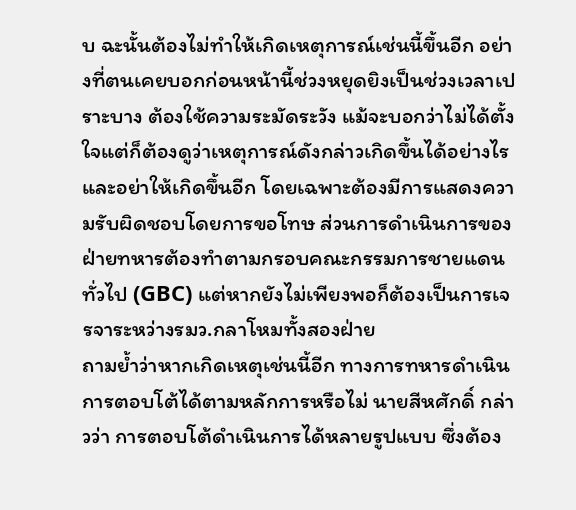บ ฉะนั้นต้องไม่ทำให้เกิดเหตุการณ์เช่นนี้ขึ้นอีก อย่างที่ตนเคยบอกก่อนหน้านี้ช่วงหยุดยิงเป็นช่วงเวลาเปราะบาง ต้องใช้ความระมัดระวัง แม้จะบอกว่าไม่ได้ตั้งใจแต่ก็ต้องดูว่าเหตุการณ์ดังกล่าวเกิดขึ้นได้อย่างไรและอย่าให้เกิดขึ้นอีก โดยเฉพาะต้องมีการแสดงความรับผิดชอบโดยการขอโทษ ส่วนการดำเนินการของฝ่ายทหารต้องทำตามกรอบคณะกรรมการชายแดนทั่วไป (GBC) แต่หากยังไม่เพียงพอก็ต้องเป็นการเจรจาระหว่างรมว.กลาโหมทั้งสองฝ่าย
ถามย้ำว่าหากเกิดเหตุเช่นนี้อีก ทางการทหารดำเนินการตอบโต้ได้ตามหลักการหรือไม่ นายสีหศักดิ์ กล่าวว่า การตอบโต้ดำเนินการได้หลายรูปแบบ ซึ่งต้อง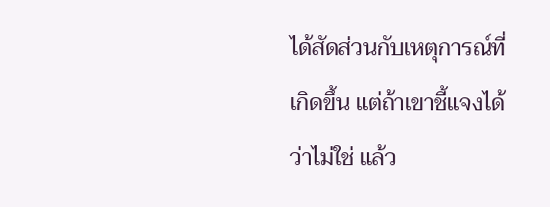ได้สัดส่วนกับเหตุการณ์ที่เกิดขึ้น แต่ถ้าเขาชี้แจงได้ว่าไม่ใช่ แล้ว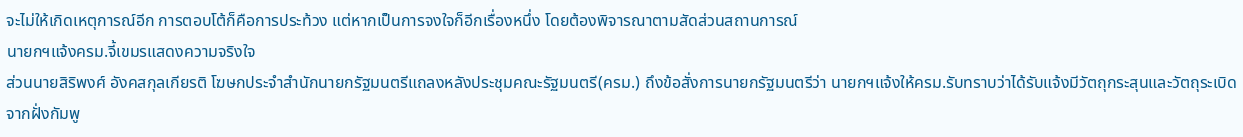จะไม่ให้เกิดเหตุการณ์อีก การตอบโต้ก็คือการประท้วง แต่หากเป็นการจงใจก็อีกเรื่องหนึ่ง โดยต้องพิจารณาตามสัดส่วนสถานการณ์
นายกฯแจ้งครม.จี้เขมรแสดงความจริงใจ
ส่วนนายสิริพงศ์ อังคสกุลเกียรติ โฆษกประจําสํานักนายกรัฐมนตรีแถลงหลังประชุมคณะรัฐมนตรี(ครม.) ถึงข้อสั่งการนายกรัฐมนตรีว่า นายกฯแจ้งให้ครม.รับทราบว่าได้รับแจ้งมีวัตถุกระสุนและวัตถุระเบิดจากฝั่งกัมพู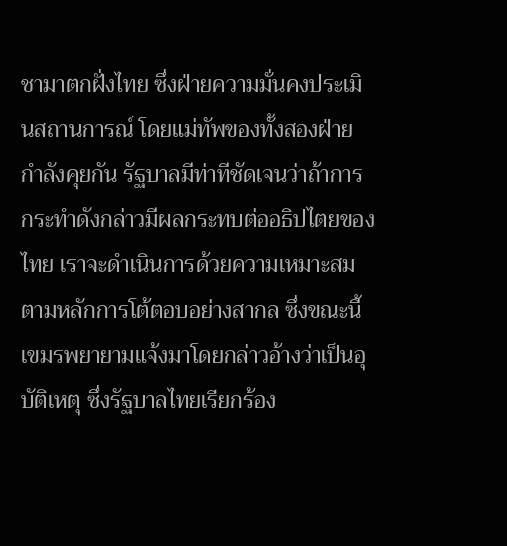ชามาตกฝั่งไทย ซึ่งฝ่ายความมั่นคงประเมินสถานการณ์ โดยแม่ทัพของทั้งสองฝ่ายกําลังคุยกัน รัฐบาลมีท่าทีชัดเจนว่าถ้าการกระทําดังกล่าวมีผลกระทบต่ออธิปไตยของไทย เราจะดําเนินการด้วยความเหมาะสมตามหลักการโต้ตอบอย่างสากล ซึ่งขณะนี้เขมรพยายามแจ้งมาโดยกล่าวอ้างว่าเป็นอุบัติเหตุ ซึ่งรัฐบาลไทยเรียกร้อง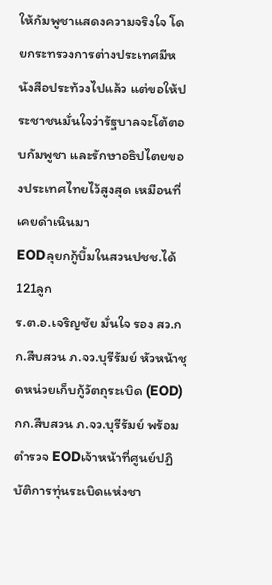ให้กัมพูชาแสดงความจริงใจ โดยกระทรวงการต่างประเทศมีหนังสือประท้วงไปแล้ว แต่ขอให้ประชาชนมั่นใจว่ารัฐบาลจะโต้ตอบกัมพูชา และรักษาอธิปไตยของประเทศไทยไว้สูงสุด เหมือนที่เคยดําเนินมา
EODลุยกกู้บึ้มในสวนปชช.ได้121ลูก
ร.ต.อ.เจริญชัย มั่นใจ รอง สว.กก.สืบสวน ภ.จว.บุรีรัมย์ หัวหน้าชุดหน่วยเก็บกู้วัตถุระเบิด (EOD) กก.สืบสวน ภ.จว.บุรีรัมย์ พร้อมตำรวจ EODเจ้าหน้าที่ศูนย์ปฏิบัติการทุ่นระเบิดแห่งชา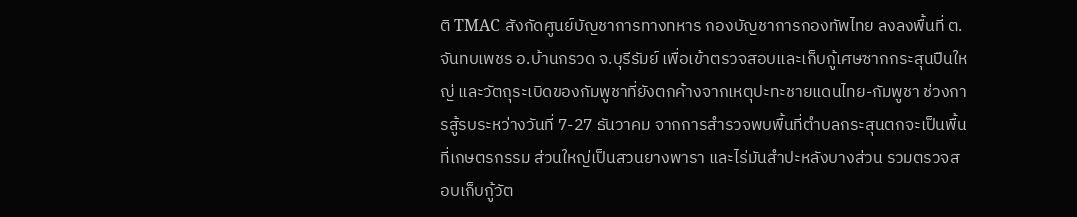ติ TMAC สังกัดศูนย์บัญชาการทางทหาร กองบัญชาการกองทัพไทย ลงลงพื้นที่ ต.จันทบเพชร อ.บ้านกรวด จ.บุรีรัมย์ เพื่อเข้าตรวจสอบและเก็บกู้เศษซากกระสุนปืนใหญ่ และวัตถุระเบิดของกัมพูชาที่ยังตกค้างจากเหตุปะทะชายแดนไทย-กัมพูชา ช่วงการสู้รบระหว่างวันที่ 7-27 ธันวาคม จากการสำรวจพบพื้นที่ตำบลกระสุนตกจะเป็นพื้นที่เกษตรกรรม ส่วนใหญ่เป็นสวนยางพารา และไร่มันสำปะหลังบางส่วน รวมตรวจสอบเก็บกู้วัต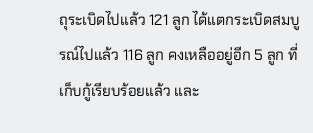ถุระเบิดไปแล้ว 121 ลูก ได้แตกระเบิดสมบูรณ์ไปแล้ว 116 ลูก คงเหลืออยู่อีก 5 ลูก ที่เก็บกู้เรียบร้อยแล้ว และ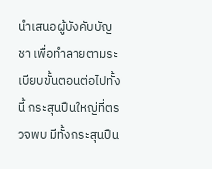นำเสนอผู้บังคับบัญชา เพื่อทำลายตามระเบียบขั้นตอนต่อไปทั้งนี้ กระสุนปืนใหญ่ที่ตรวจพบ มีทั้งกระสุนปืน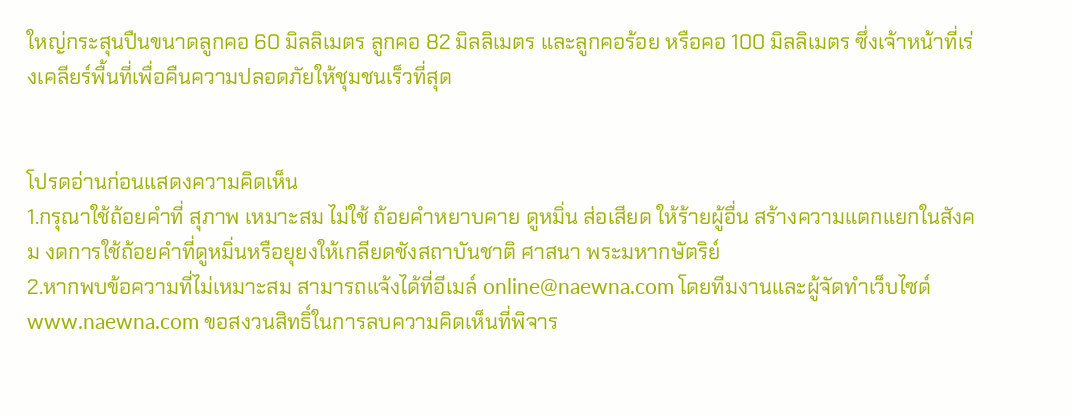ใหญ่กระสุนปืนขนาดลูกคอ 60 มิลลิเมตร ลูกคอ 82 มิลลิเมตร และลูกคอร้อย หรือคอ 100 มิลลิเมตร ซึ่งเจ้าหน้าที่เร่งเคลียร์พื้นที่เพื่อคืนความปลอดภัยให้ชุมชนเร็วที่สุด


โปรดอ่านก่อนแสดงความคิดเห็น
1.กรุณาใช้ถ้อยคำที่ สุภาพ เหมาะสม ไม่ใช้ ถ้อยคำหยาบคาย ดูหมิ่น ส่อเสียด ให้ร้ายผู้อื่น สร้างความแตกแยกในสังคม งดการใช้ถ้อยคำที่ดูหมิ่นหรือยุยงให้เกลียดชังสถาบันชาติ ศาสนา พระมหากษัตริย์
2.หากพบข้อความที่ไม่เหมาะสม สามารถแจ้งได้ที่อีเมล์ online@naewna.com โดยทีมงานและผู้จัดทำเว็บไซด์ www.naewna.com ขอสงวนสิทธิ์ในการลบความคิดเห็นที่พิจาร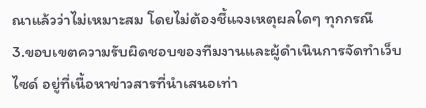ณาแล้วว่าไม่เหมาะสม โดยไม่ต้องชี้แจงเหตุผลใดๆ ทุกกรณี
3.ขอบเขตความรับผิดชอบของทีมงานและผู้ดำเนินการจัดทำเว็บไซด์ อยู่ที่เนื้อหาข่าวสารที่นำเสนอเท่า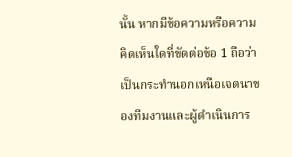นั้น หากมีข้อความหรือความคิดเห็นใดที่ขัดต่อข้อ 1 ถือว่าเป็นกระทำนอกเหนือเจตนาของทีมงานและผู้ดำเนินการ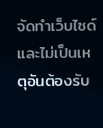จัดทำเว็บไซด์ และไม่เป็นเหตุอันต้องรับ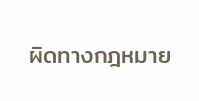ผิดทางกฎหมาย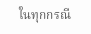ในทุกกรณี